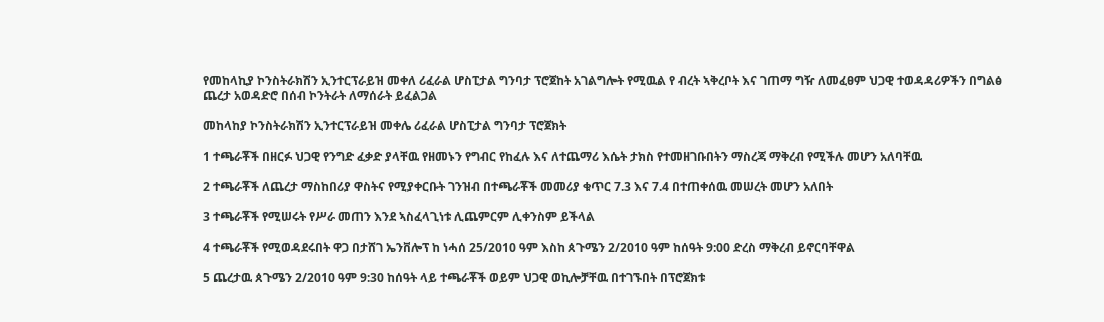የመከላኪያ ኮንስትራክሽን ኢንተርፕራይዝ መቀለ ሪፈራል ሆስፒታል ግንባታ ፕሮጀከት አገልግሎት የሚዉል የ ብረት ኣቅረቦት እና ገጠማ ግዥ ለመፈፀም ህጋዊ ተወዳዳሪዎችን በግልፅ ጨረታ አወዳድሮ በሰብ ኮንትራት ለማሰራት ይፈልጋል

መከላከያ ኮንስትራክሽን ኢንተርፕራይዝ መቀሌ ሪፈራል ሆስፒታል ግንባታ ፕሮጀክት

1 ተጫራቾች በዘርፉ ህጋዊ የንግድ ፈቃድ ያላቸዉ የዘመኑን የግብር የከፈሉ እና ለተጨማሪ እሴት ታክስ የተመዘገቡበትን ማስረጃ ማቅረብ የሚችሉ መሆን አለባቸዉ

2 ተጫራቾች ለጨረታ ማስከበሪያ ዋስትና የሚያቀርቡት ገንዝብ በተጫራቾች መመሪያ ቁጥር 7.3 እና 7.4 በተጠቀሰዉ መሠረት መሆን አለበት

3 ተጫራቾች የሚሠሩት የሥራ መጠን እንደ ኣስፈላጊነቱ ሊጨምርም ሊቀንስም ይችላል

4 ተጫራቾች የሚወዳደሩበት ዋጋ በታሸገ ኤንቨሎፕ ከ ነሓሰ 25/2010 ዓም እስከ ጰጉሜን 2/2010 ዓም ከሰዓት 9:00 ድረስ ማቅረብ ይኖርባቸዋል

5 ጨረታዉ ጰጉሜን 2/2010 ዓም 9:30 ከሰዓት ላይ ተጫራቾች ወይም ህጋዊ ወኪሎቻቸዉ በተገኙበት በፕሮጀክቱ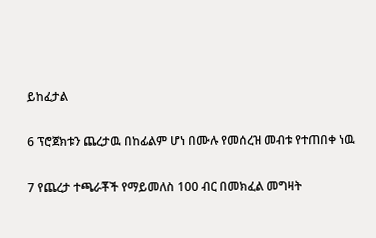ይከፈታል

6 ፕሮጀክቱን ጨረታዉ በከፊልም ሆነ በሙሉ የመሰረዝ መብቱ የተጠበቀ ነዉ

7 የጨረታ ተጫራቾች የማይመለስ 100 ብር በመክፈል መግዛት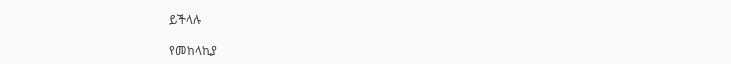ይችላሉ

የመከላኪያ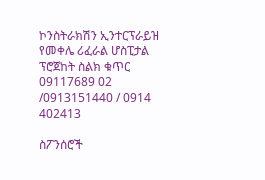ኮንስትራክሽን ኢንተርፕራይዝ የመቀሌ ሪፈራል ሆስፒታል ፕሮጀከት ስልክ ቁጥር 09117689 02 /0913151440 / 0914 402413

ስፖንሰሮች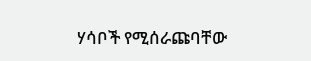ሃሳቦች የሚሰራጩባቸው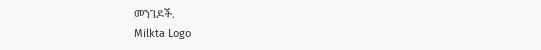መንገዶች.
Milkta Logo